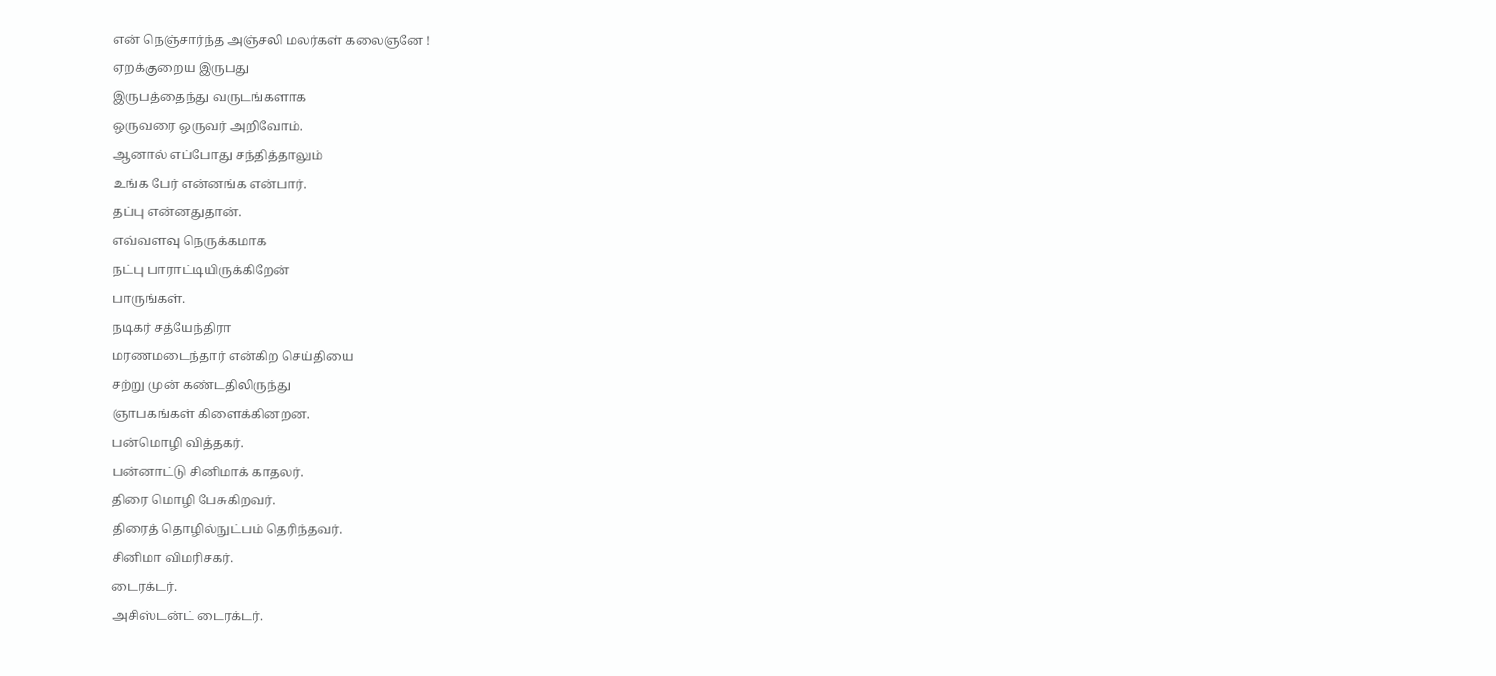என் நெஞ்சார்ந்த அஞ்சலி மலர்கள் கலைஞனே !
ஏறக்குறைய இருபது
இருபத்தைந்து வருடங்களாக
ஒருவரை ஒருவர் அறிவோம்.
ஆனால் எப்போது சந்தித்தாலும்
உங்க பேர் என்னங்க என்பார்.
தப்பு என்னதுதான்.
எவ்வளவு நெருக்கமாக
நட்பு பாராட்டியிருக்கிறேன்
பாருங்கள்.
நடிகர் சத்யேந்திரா
மரணமடைந்தார் என்கிற செய்தியை
சற்று முன் கண்டதிலிருந்து
ஞாபகங்கள் கிளைக்கினறன.
பன்மொழி வித்தகர்.
பன்னாட்டு சினிமாக் காதலர்.
திரை மொழி பேசுகிறவர்.
திரைத் தொழில்நுட்பம் தெரிந்தவர்.
சினிமா விமரிசகர்.
டைரக்டர்.
அசிஸ்டன்ட் டைரக்டர்.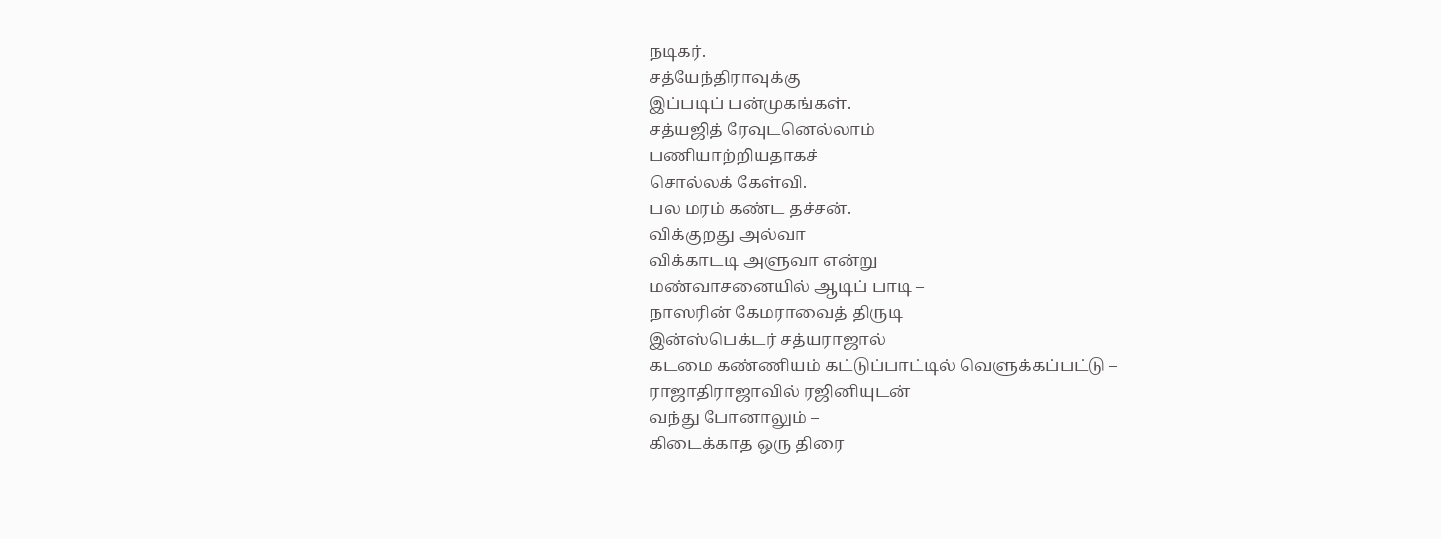நடிகர்.
சத்யேந்திராவுக்கு
இப்படிப் பன்முகங்கள்.
சத்யஜித் ரேவுடனெல்லாம்
பணியாற்றியதாகச்
சொல்லக் கேள்வி.
பல மரம் கண்ட தச்சன்.
விக்குறது அல்வா
விக்காடடி அளுவா என்று
மண்வாசனையில் ஆடிப் பாடி –
நாஸரின் கேமராவைத் திருடி
இன்ஸ்பெக்டர் சத்யராஜால்
கடமை கண்ணியம் கட்டுப்பாட்டில் வெளுக்கப்பட்டு –
ராஜாதிராஜாவில் ரஜினியுடன்
வந்து போனாலும் –
கிடைக்காத ஒரு திரை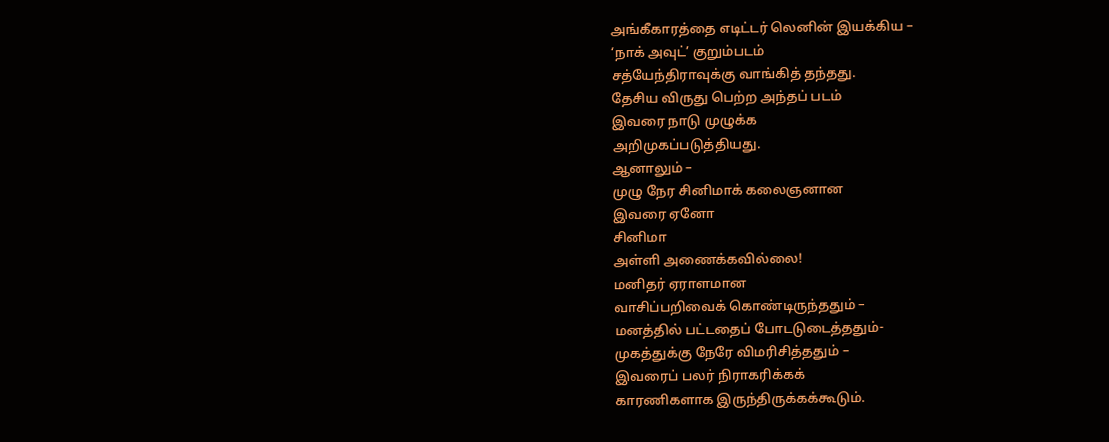அங்கீகாரத்தை எடிட்டர் லெனின் இயக்கிய –
‘நாக் அவுட்’ குறும்படம்
சத்யேந்திராவுக்கு வாங்கித் தந்தது.
தேசிய விருது பெற்ற அந்தப் படம்
இவரை நாடு முழுக்க
அறிமுகப்படுத்தியது.
ஆனாலும் –
முழு நேர சினிமாக் கலைஞனான
இவரை ஏனோ
சினிமா
அள்ளி அணைக்கவில்லை!
மனிதர் ஏராளமான
வாசிப்பறிவைக் கொண்டிருந்ததும் –
மனத்தில் பட்டதைப் போடடுடைத்ததும்-
முகத்துக்கு நேரே விமரிசித்ததும் –
இவரைப் பலர் நிராகரிக்கக்
காரணிகளாக இருந்திருக்கக்கூடும்.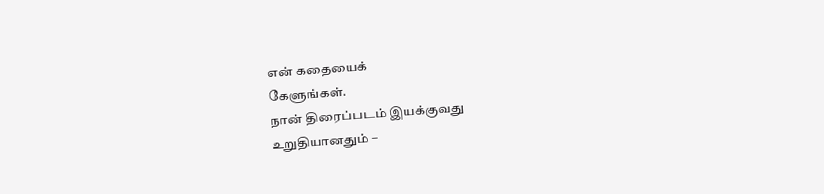என் கதையைக்
கேளுங்கள்.
நான் திரைப்படம் இயக்குவது
உறுதியானதும் –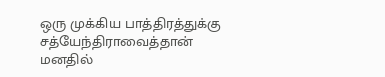ஒரு முக்கிய பாத்திரத்துக்கு
சத்யேந்திராவைத்தான்
மனதில்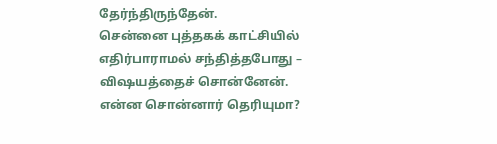தேர்ந்திருந்தேன்.
சென்னை புத்தகக் காட்சியில்
எதிர்பாராமல் சந்தித்தபோது –
விஷயத்தைச் சொன்னேன்.
என்ன சொன்னார் தெரியுமா?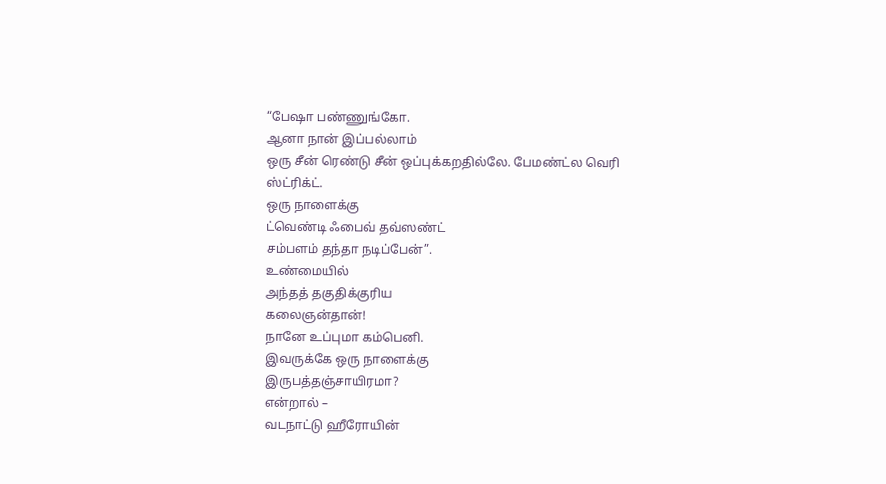“பேஷா பண்ணுங்கோ.
ஆனா நான் இப்பல்லாம்
ஒரு சீன் ரெண்டு சீன் ஒப்புக்கறதில்லே. பேமண்ட்ல வெரி ஸ்ட்ரிக்ட்.
ஒரு நாளைக்கு
ட்வெண்டி ஃபைவ் தவ்ஸண்ட்
சம்பளம் தந்தா நடிப்பேன்”.
உண்மையில்
அந்தத் தகுதிக்குரிய
கலைஞன்தான்!
நானே உப்புமா கம்பெனி.
இவருக்கே ஒரு நாளைக்கு
இருபத்தஞ்சாயிரமா?
என்றால் –
வடநாட்டு ஹீரோயின்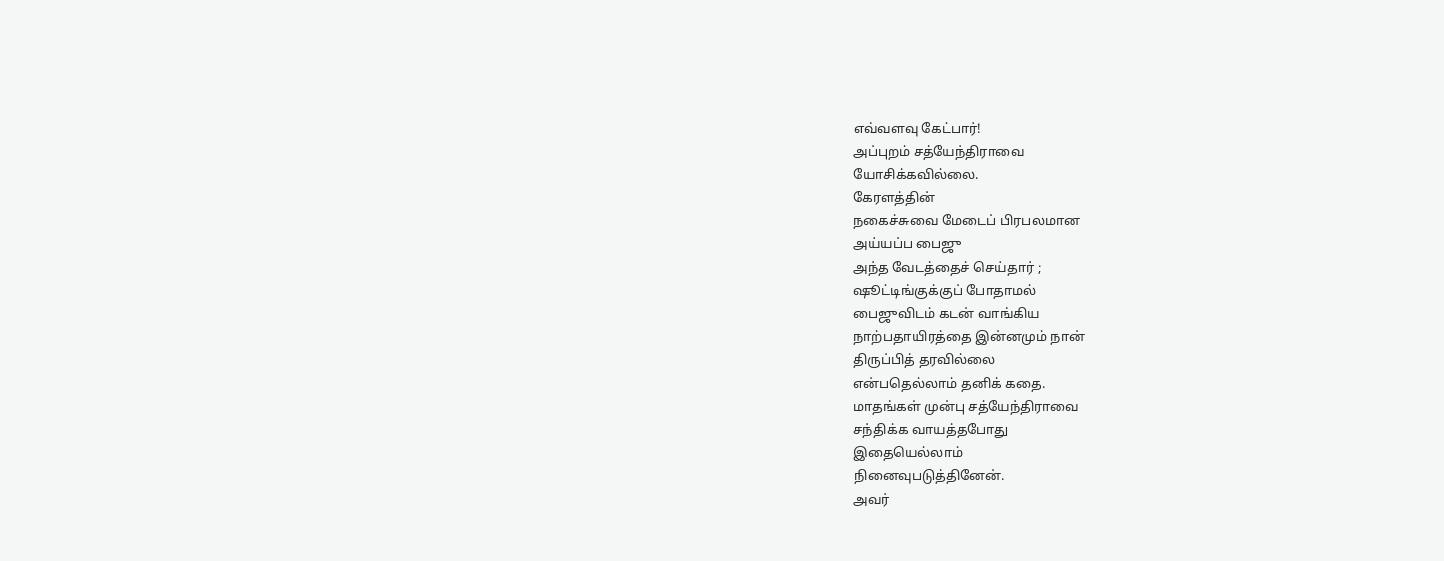எவ்வளவு கேட்பார்!
அப்புறம் சத்யேந்திராவை
யோசிக்கவில்லை.
கேரளத்தின்
நகைச்சுவை மேடைப் பிரபலமான
அய்யப்ப பைஜு
அந்த வேடத்தைச் செய்தார் ;
ஷூட்டிங்குக்குப் போதாமல்
பைஜுவிடம் கடன் வாங்கிய
நாற்பதாயிரத்தை இன்னமும் நான்
திருப்பித் தரவில்லை
என்பதெல்லாம் தனிக் கதை.
மாதங்கள் முன்பு சத்யேந்திராவை
சந்திக்க வாயத்தபோது
இதையெல்லாம்
நினைவுபடுத்தினேன்.
அவர்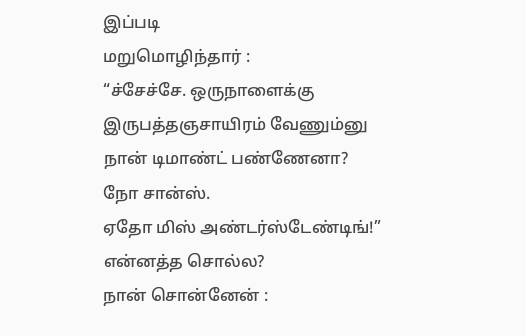இப்படி
மறுமொழிந்தார் :
“ச்சேச்சே. ஒருநாளைக்கு
இருபத்தஞசாயிரம் வேணும்னு
நான் டிமாண்ட் பண்ணேனா?
நோ சான்ஸ்.
ஏதோ மிஸ் அண்டர்ஸ்டேண்டிங்!”
என்னத்த சொல்ல?
நான் சொன்னேன் :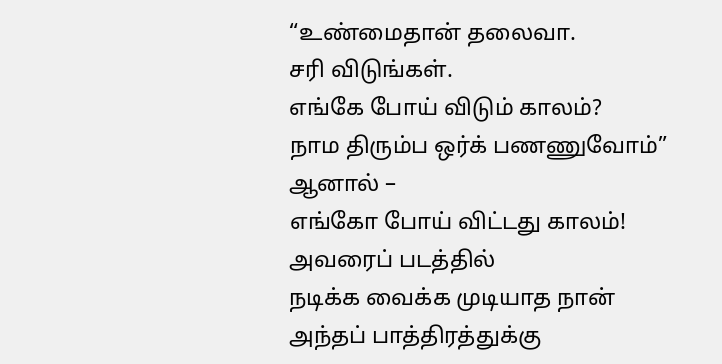“உண்மைதான் தலைவா.
சரி விடுங்கள்.
எங்கே போய் விடும் காலம்?
நாம திரும்ப ஒர்க் பணணுவோம்”
ஆனால் –
எங்கோ போய் விட்டது காலம்!
அவரைப் படத்தில்
நடிக்க வைக்க முடியாத நான்
அந்தப் பாத்திரத்துக்கு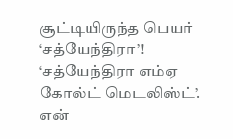சூட்டியிருந்த பெயர்
‘சத்யேந்திரா’!
‘சத்யேந்திரா எம்ஏ
கோல்ட் மெடலிஸ்ட்’.
என்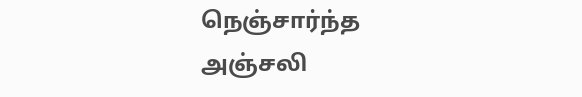நெஞ்சார்ந்த
அஞ்சலி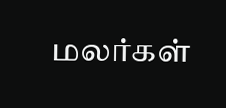மலர்கள்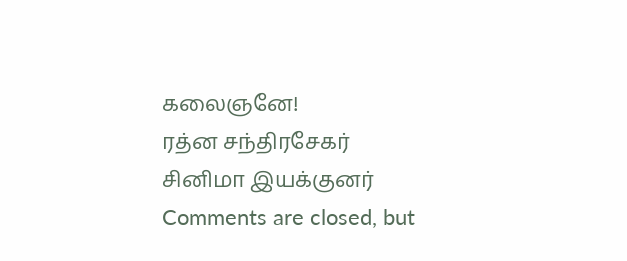கலைஞனே!
ரத்ன சந்திரசேகர்
சினிமா இயக்குனர்
Comments are closed, but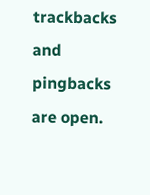trackbacks and pingbacks are open.